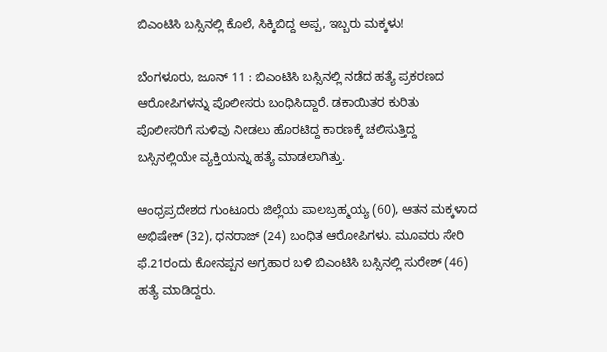ಬಿಎಂಟಿಸಿ ಬಸ್ಸಿನಲ್ಲಿ ಕೊಲೆ, ಸಿಕ್ಕಿಬಿದ್ದ ಅಪ್ಪ, ಇಬ್ಬರು ಮಕ್ಕಳು!

ಬೆಂಗಳೂರು, ಜೂನ್ 11 : ಬಿಎಂಟಿಸಿ ಬಸ್ಸಿನಲ್ಲಿ ನಡೆದ ಹತ್ಯೆ ಪ್ರಕರಣದ ಆರೋಪಿಗಳನ್ನು ಪೊಲೀಸರು ಬಂಧಿಸಿದ್ದಾರೆ. ಡಕಾಯಿತರ ಕುರಿತು ಪೊಲೀಸರಿಗೆ ಸುಳಿವು ನೀಡಲು ಹೊರಟಿದ್ದ ಕಾರಣಕ್ಕೆ ಚಲಿಸುತ್ತಿದ್ದ ಬಸ್ಸಿನಲ್ಲಿಯೇ ವ್ಯಕ್ತಿಯನ್ನು ಹತ್ಯೆ ಮಾಡಲಾಗಿತ್ತು.

ಆಂಧ್ರಪ್ರದೇಶದ ಗುಂಟೂರು ಜಿಲ್ಲೆಯ ಪಾಲಬ್ರಹ್ಮಯ್ಯ (60), ಆತನ ಮಕ್ಕಳಾದ ಅಭಿಷೇಕ್ (32), ಧನರಾಜ್ (24) ಬಂಧಿತ ಆರೋಪಿಗಳು. ಮೂವರು ಸೇರಿ ಫೆ.21ರಂದು ಕೋನಪ್ಪನ ಅಗ್ರಹಾರ ಬಳಿ ಬಿಎಂಟಿಸಿ ಬಸ್ಸಿನಲ್ಲಿ ಸುರೇಶ್ (46) ಹತ್ಯೆ ಮಾಡಿದ್ದರು.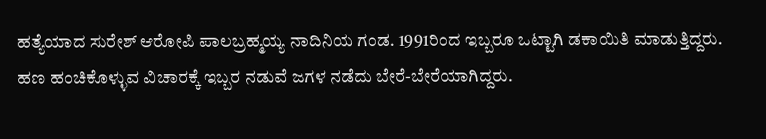ಹತ್ಯೆಯಾದ ಸುರೇಶ್ ಆರೋಪಿ ಪಾಲಬ್ರಹ್ಮಯ್ಯ ನಾದಿನಿಯ ಗಂಡ. 1991ರಿಂದ ಇಬ್ಬರೂ ಒಟ್ಟಾಗಿ ಡಕಾಯಿತಿ ಮಾಡುತ್ತಿದ್ದರು. ಹಣ ಹಂಚಿಕೊಳ್ಳುವ ವಿಚಾರಕ್ಕೆ ಇಬ್ಬರ ನಡುವೆ ಜಗಳ ನಡೆದು ಬೇರೆ-ಬೇರೆಯಾಗಿದ್ದರು.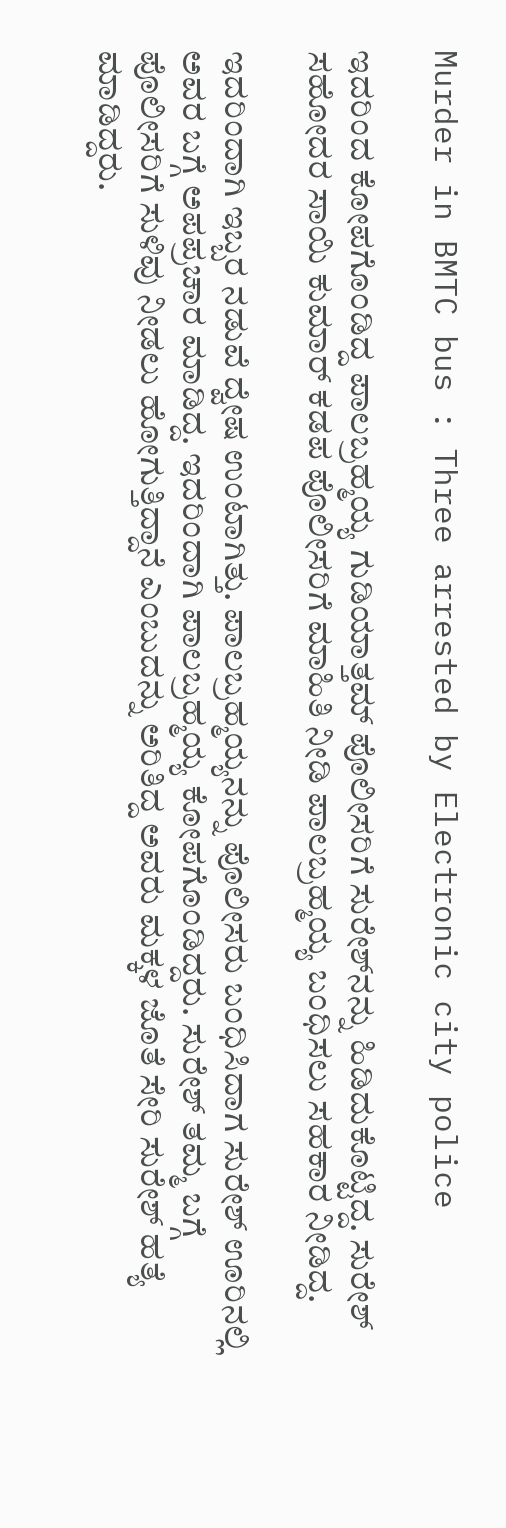Murder in BMTC bus : Three arrested by Electronic city police

ಇದರಿಂದ ಕೋಪಗೊಂಡಿದ್ದ ಪಾಲಬ್ರಹ್ಮಯ್ಯ ಗುಡಿಯಾತ್ತಮ್ ಪೊಲೀಸರಿಗೆ ಸುರೇಶ್‌ನನ್ನು ಹಿಡಿದುಕೊಟ್ಟಿದ್ದ. ಸುರೇಶ್ ಸಹೋದರ ಸಾಯಿ ಕುಮಾರ್ ಕಡಪ ಪೊಲೀಸರಿಗೆ ಮಾಹಿತಿ ನೀಡಿ ಪಾಲಬ್ರಹ್ಮಯ್ಯ ಬಂಧಿಸಲು ಸಹಕಾರ ನೀಡಿದ್ದ.

ಇದರಿಂದಾಗಿ ಇಬ್ಬರ ನಡುವೆ ದ್ವೇಷ ಉಂಟಾಗಿತ್ತು. ಪಾಲಬ್ರಹ್ಮಯ್ಯನನ್ನು ಪೊಲೀಸರು ಬಂಧಿಸಿದಾಗ ಸುರೇಶ್ ಊರಿನಲ್ಲಿ ಅವರ ಬಗ್ಗೆ ಅಪಪ್ರಚಾರ ಮಾಡಿದ್ದ. ಇದರಿಂದಾಗಿ ಪಾಲಬ್ರಹ್ಮಯ್ಯ ಕೋಪಗೊಂಡಿದ್ದರು. ಸುರೇಶ್ ತಮ್ಮ ಬಗ್ಗೆ ಪೊಲೀಸರಿಗೆ ಸುಳಿವು ನೀಡಲು ಹೋಗುತ್ತಿದ್ದಾನೆ ಎಂಬುದನ್ನು ಅರಿತಿದ್ದ ಅವರು ಮಕ್ಕಳ ಜೊತೆ ಸೇರಿ ಸುರೇಶ್ ಹತ್ಯೆ ಮಾಡಿದ್ದರು.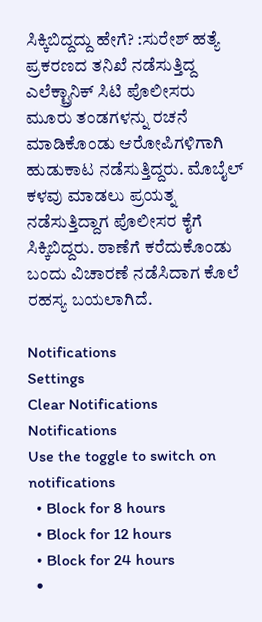ಸಿಕ್ಕಿಬಿದ್ದದ್ದು ಹೇಗೆ? :ಸುರೇಶ್ ಹತ್ಯೆ ಪ್ರಕರಣದ ತನಿಖೆ ನಡೆಸುತ್ತಿದ್ದ ಎಲೆಕ್ಟ್ರಾನಿಕ್ ಸಿಟಿ ಪೊಲೀಸರು ಮೂರು ತಂಡಗಳನ್ನು ರಚನೆ ಮಾಡಿಕೊಂಡು ಆರೋಪಿಗಳಿಗಾಗಿ ಹುಡುಕಾಟ ನಡೆಸುತ್ತಿದ್ದರು. ಮೊಬೈಲ್ ಕಳವು ಮಾಡಲು ಪ್ರಯತ್ನ ನಡೆಸುತ್ತಿದ್ದಾಗ ಪೊಲೀಸರ ಕೈಗೆ ಸಿಕ್ಕಿಬಿದ್ದರು. ಠಾಣೆಗೆ ಕರೆದುಕೊಂಡು ಬಂದು ವಿಚಾರಣೆ ನಡೆಸಿದಾಗ ಕೊಲೆ ರಹಸ್ಯ ಬಯಲಾಗಿದೆ.

Notifications
Settings
Clear Notifications
Notifications
Use the toggle to switch on notifications
  • Block for 8 hours
  • Block for 12 hours
  • Block for 24 hours
  •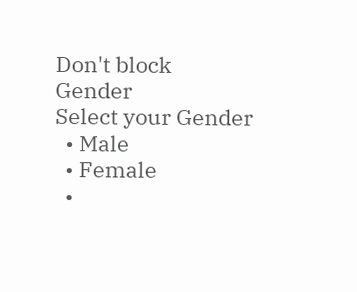Don't block
Gender
Select your Gender
  • Male
  • Female
  •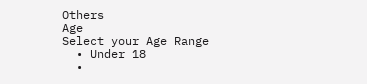Others
Age
Select your Age Range
  • Under 18
  •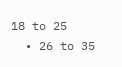18 to 25
  • 26 to 35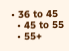• 36 to 45
  • 45 to 55
  • 55+